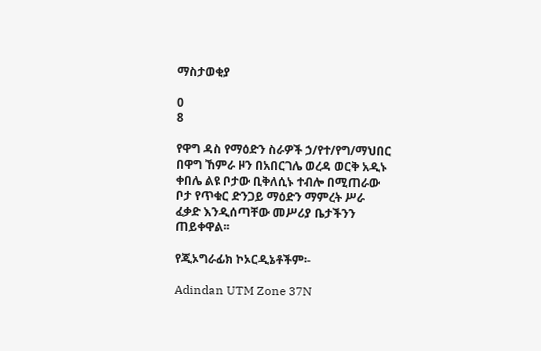ማስታወቂያ

0
8

የዋግ ዳስ የማዕድን ስራዎች ኃ/የተ/የግ/ማህበር በዋግ ኸምራ ዞን በአበርገሌ ወረዳ ወርቅ አዲኑ ቀበሌ ልዩ ቦታው ቢቅለሲኑ ተብሎ በሚጠራው ቦታ የጥቁር ድንጋይ ማዕድን ማምረት ሥራ ፈቃድ እንዲሰጣቸው መሥሪያ ቤታችንን ጠይቀዋል፡፡

የጂኦግራፊክ ኮኦርዲኔቶችም፡-

Adindan UTM Zone 37N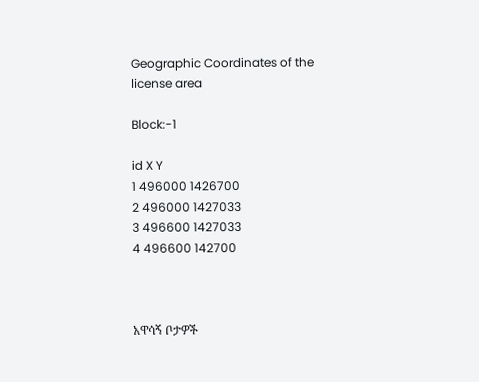Geographic Coordinates of the license area

Block:-1

id X Y
1 496000 1426700
2 496000 1427033
3 496600 1427033
4 496600 142700



አዋሳኝ ቦታዎች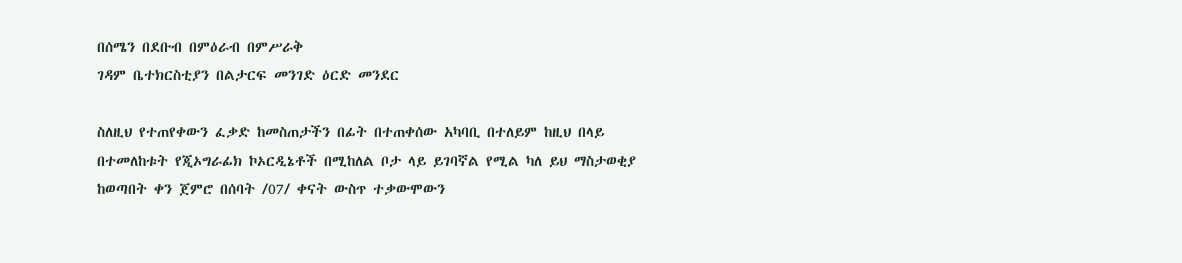በሰሜን በደቡብ በምዕራብ በምሥራቅ
ገዳም ቤተክርስቲያን በልታርፍ መንገድ ዕርድ መንደር

ስለዚህ የተጠየቀውን ፈቃድ ከመስጠታችን በፊት በተጠቀሰው አካባቢ በተለይም ከዚህ በላይ በተመለከቱት የጂኦግራፊክ ኮኦርዲኔቶች በሚከለል ቦታ ላይ ይገባኛል የሚል ካለ ይህ ማስታወቂያ ከወጣበት ቀን ጀምሮ በሰባት /07/ ቀናት ውስጥ ተቃውሞውን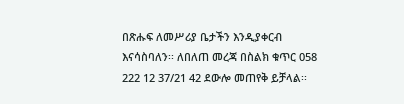በጽሑፍ ለመሥሪያ ቤታችን እንዲያቀርብ እናሳስባለን፡፡ ለበለጠ መረጃ በስልክ ቁጥር 058 222 12 37/21 42 ደውሎ መጠየቅ ይቻላል፡፡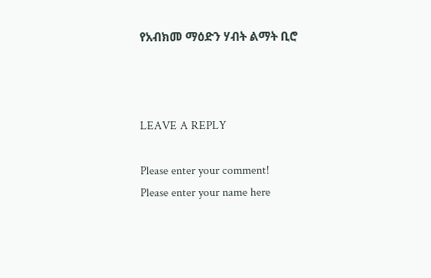የአብክመ ማዕድን ሃብት ልማት ቢሮ



LEAVE A REPLY

Please enter your comment!
Please enter your name here